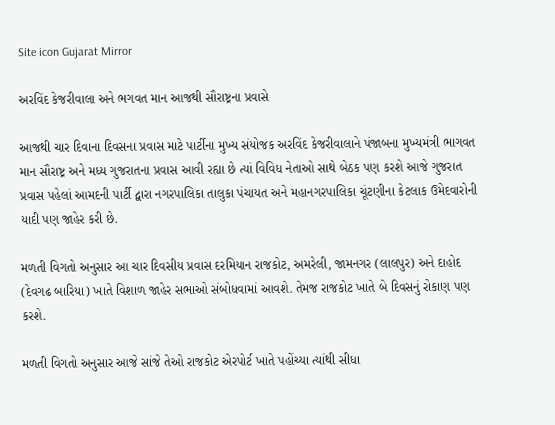Site icon Gujarat Mirror

અરવિંદ કેજરીવાલા અને ભગવત માન આજથી સૌરાષ્ટ્રના પ્રવાસે

આજથી ચાર દિવાના દિવસના પ્રવાસ માટે પાર્ટીના મુખ્ય સંયોજક અરવિંદ કેજરીવાલાને પંજાબના મુખ્યમંત્રી ભાગવત માન સૌરાષ્ટ્ર અને મધ્ય ગુજરાતના પ્રવાસ આવી રહ્યા છે ત્યાં વિવિધ નેતાઓ સાથે બેઠક પણ કરશે આજે ગુજરાત પ્રવાસ પહેલાં આમદની પાર્ટી દ્વારા નગરપાલિકા તાલુકા પંચાયત અને મહાનગરપાલિકા ચૂંટણીના કેટલાક ઉમેદવારોની યાદી પણ જાહેર કરી છે.

મળતી વિગતો અનુસાર આ ચાર દિવસીય પ્રવાસ દરમિયાન રાજકોટ, અમરેલી, જામનગર (લાલપુર) અને દાહોદ (દેવગઢ બારિયા) ખાતે વિશાળ જાહેર સભાઓ સંબોધવામાં આવશે. તેમજ રાજકોટ ખાતે બે દિવસનું રોકાણ પણ કરશે.

મળતી વિગતો અનુસાર આજે સાંજે તેઓ રાજકોટ એરપોર્ટ ખાતે પહોંચ્યા ત્યાંથી સીધા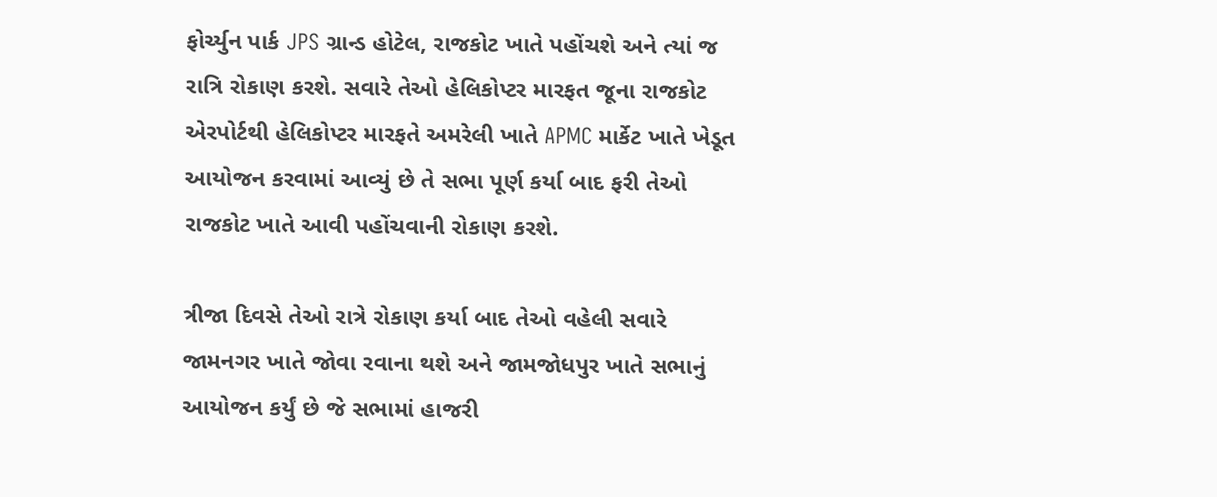ફોર્ચ્યુન પાર્ક JPS ગ્રાન્ડ હોટેલ, રાજકોટ ખાતે પહોંચશે અને ત્યાં જ રાત્રિ રોકાણ કરશે. સવારે તેઓ હેલિકોપ્ટર મારફત જૂના રાજકોટ એરપોર્ટથી હેલિકોપ્ટર મારફતે અમરેલી ખાતે APMC માર્કેટ ખાતે ખેડૂત આયોજન કરવામાં આવ્યું છે તે સભા પૂર્ણ કર્યા બાદ ફરી તેઓ રાજકોટ ખાતે આવી પહોંચવાની રોકાણ કરશે.

ત્રીજા દિવસે તેઓ રાત્રે રોકાણ કર્યા બાદ તેઓ વહેલી સવારે જામનગર ખાતે જોવા રવાના થશે અને જામજોધપુર ખાતે સભાનું આયોજન કર્યું છે જે સભામાં હાજરી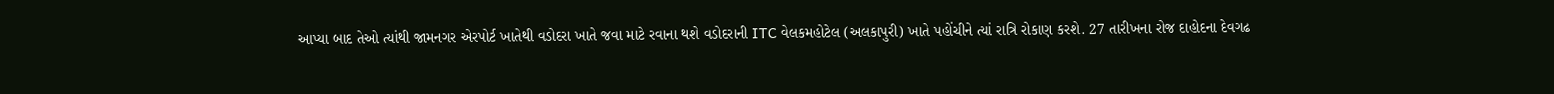આપ્યા બાદ તેઓ ત્યાંથી જામનગર એરપોર્ટ ખાતેથી વડોદરા ખાતે જવા માટે રવાના થશે વડોદરાની ITC વેલકમહોટેલ (અલકાપુરી) ખાતે પહોંચીને ત્યાં રાત્રિ રોકાણ કરશે. 27 તારીખના રોજ દાહોદના દેવગઢ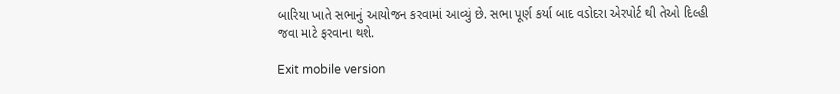બારિયા ખાતે સભાનું આયોજન કરવામાં આવ્યું છે. સભા પૂર્ણ કર્યા બાદ વડોદરા એરપોર્ટ થી તેઓ દિલ્હી જવા માટે ફરવાના થશે.

Exit mobile version